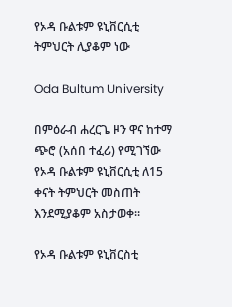የኦዳ ቡልቱም ዩኒቨርሲቲ ትምህርት ሊያቆም ነው

Oda Bultum University

በምዕራብ ሐረርጌ ዞን ዋና ከተማ ጭሮ (አሰበ ተፈሪ) የሚገኘው የኦዳ ቡልቱም ዩኒቨርሲቲ ለ15 ቀናት ትምህርት መስጠት እንደሚያቆም አስታወቀ።

የኦዳ ቡልቱም ዩኒቨርስቲ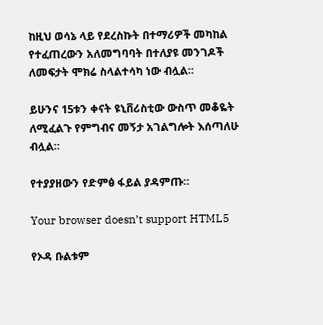ከዚህ ወሳኔ ላይ የደረስኩት በተማሪዎች መካከል የተፈጠረውን አለመግባባት በተለያዩ መንገዶች ለመፍታት ሞክሬ ስላልተሳካ ነው ብሏል።

ይሁንና 15ቱን ቀናት ዩኒቨሪስቲው ውስጥ መቆዬት ለሚፈልጉ የምግብና መኝታ አገልግሎት እሰጣለሁ ብሏል።

የተያያዘውን የድምፅ ፋይል ያዳምጡ።

Your browser doesn’t support HTML5

የኦዳ ቡልቱም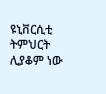ዩኒቨርሲቲ ትምህርት ሊያቆም ነው